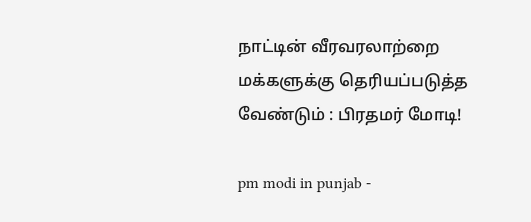நாட்டின் வீரவரலாற்றை மக்களுக்கு தெரியப்படுத்த வேண்டும் : பிரதமர் மோடி!

pm modi in punjab -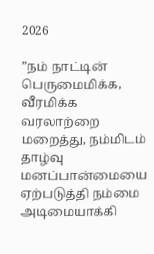2026

”நம் நாட்டின் பெருமைமிக்க, வீரமிக்க வரலாற்றை மறைத்து, நம்மிடம் தாழ்வு மனப்பான்மையை ஏற்படுத்தி நம்மை அடிமையாக்கி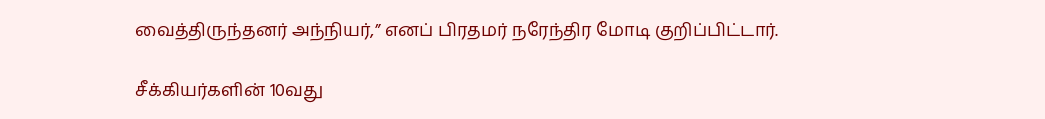வைத்திருந்தனர் அந்நியர்,” எனப் பிரதமர் நரேந்திர மோடி குறிப்பிட்டார்.

சீக்கியர்களின் 10வது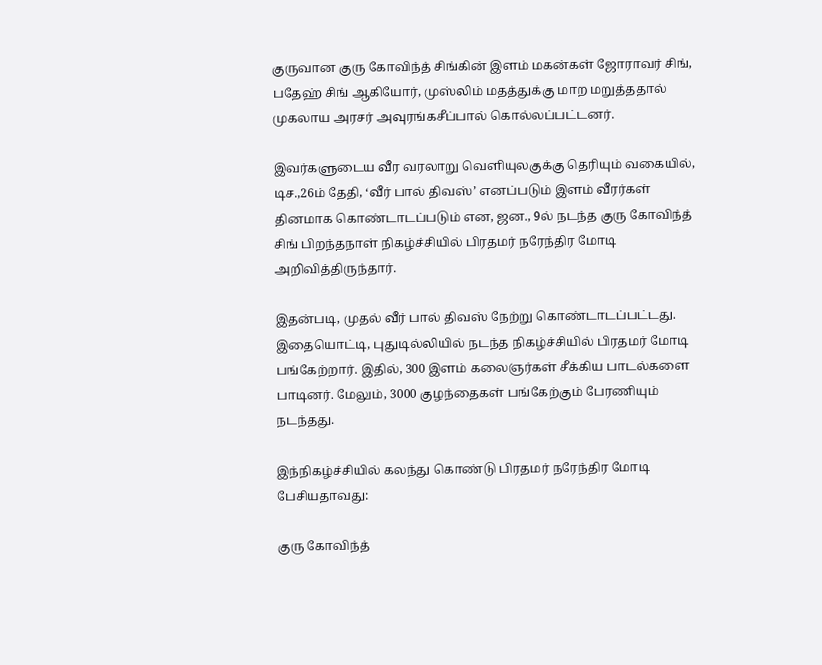குருவான குரு கோவிந்த் சிங்கின் இளம் மகன்கள் ஜோராவர் சிங், பதேஹ் சிங் ஆகியோர், முஸ்லிம் மதத்துக்கு மாற மறுத்ததால் முகலாய அரசர் அவுரங்கசீப்பால் கொல்லப்பட்டனர்.

இவர்களுடைய வீர வரலாறு வெளியுலகுக்கு தெரியும் வகையில், டிச.,26ம் தேதி, ‘வீர் பால் திவஸ்’ எனப்படும் இளம் வீரர்கள் தினமாக கொண்டாடப்படும் என, ஜன., 9ல் நடந்த குரு கோவிந்த் சிங் பிறந்தநாள் நிகழ்ச்சியில் பிரதமர் நரேந்திர மோடி அறிவித்திருந்தார்.

இதன்படி, முதல் வீர் பால் திவஸ் நேற்று கொண்டாடப்பட்டது. இதையொட்டி, புதுடில்லியில் நடந்த நிகழ்ச்சியில் பிரதமர் மோடி பங்கேற்றார். இதில், 300 இளம் கலைஞர்கள் சீக்கிய பாடல்களை பாடினர். மேலும், 3000 குழந்தைகள் பங்கேற்கும் பேரணியும் நடந்தது.

இந்நிகழ்ச்சியில் கலந்து கொண்டு பிரதமர் நரேந்திர மோடி பேசியதாவது:

குரு கோவிந்த்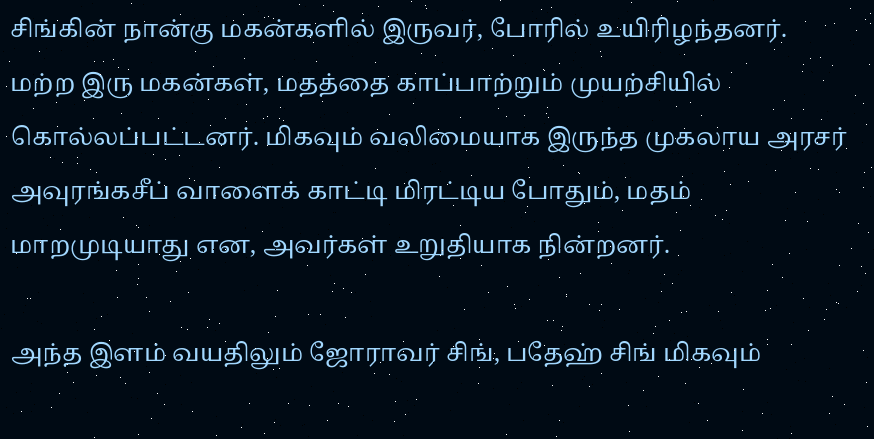சிங்கின் நான்கு மகன்களில் இருவர், போரில் உயிரிழந்தனர். மற்ற இரு மகன்கள், மதத்தை காப்பாற்றும் முயற்சியில் கொல்லப்பட்டனர். மிகவும் வலிமையாக இருந்த முகலாய அரசர் அவுரங்கசீப் வாளைக் காட்டி மிரட்டிய போதும், மதம் மாறமுடியாது என, அவர்கள் உறுதியாக நின்றனர்.

அந்த இளம் வயதிலும் ஜோராவர் சிங், பதேஹ் சிங் மிகவும்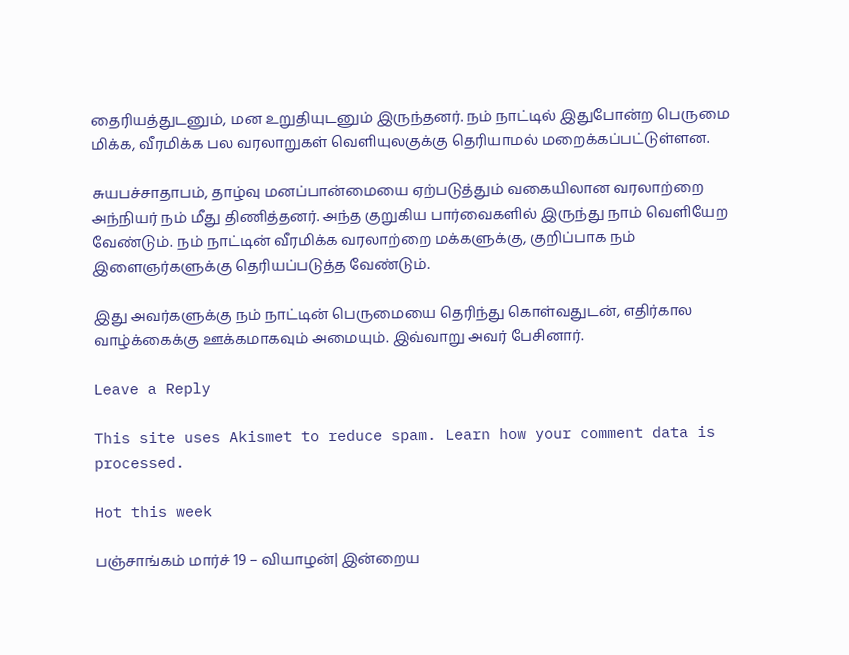தைரியத்துடனும், மன உறுதியுடனும் இருந்தனர். நம் நாட்டில் இதுபோன்ற பெருமை மிக்க, வீரமிக்க பல வரலாறுகள் வெளியுலகுக்கு தெரியாமல் மறைக்கப்பட்டுள்ளன.

சுயபச்சாதாபம், தாழ்வு மனப்பான்மையை ஏற்படுத்தும் வகையிலான வரலாற்றை அந்நியர் நம் மீது திணித்தனர். அந்த குறுகிய பார்வைகளில் இருந்து நாம் வெளியேற வேண்டும். நம் நாட்டின் வீரமிக்க வரலாற்றை மக்களுக்கு, குறிப்பாக நம் இளைஞர்களுக்கு தெரியப்படுத்த வேண்டும்.

இது அவர்களுக்கு நம் நாட்டின் பெருமையை தெரிந்து கொள்வதுடன், எதிர்கால வாழ்க்கைக்கு ஊக்கமாகவும் அமையும். இவ்வாறு அவர் பேசினார்.

Leave a Reply

This site uses Akismet to reduce spam. Learn how your comment data is processed.

Hot this week

பஞ்சாங்கம் மார்ச் 19 – வியாழன்| இன்றைய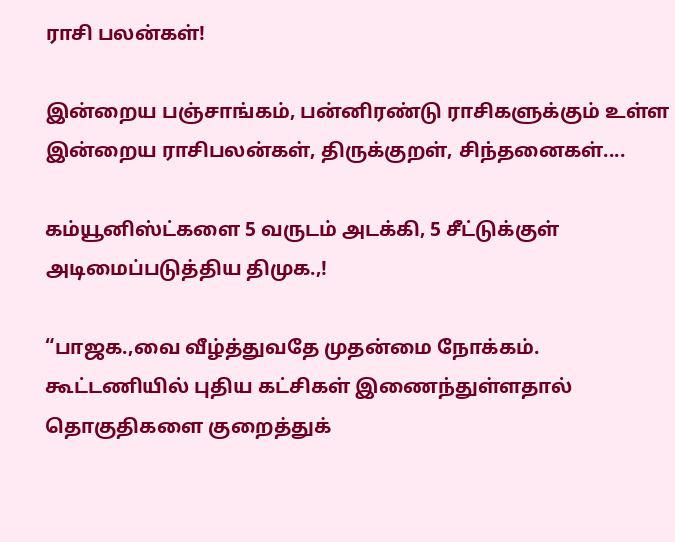ராசி பலன்கள்!

இன்றைய பஞ்சாங்கம், பன்னிரண்டு ராசிகளுக்கும் உள்ள இன்றைய ராசிபலன்கள், திருக்குறள், சிந்தனைகள்....

கம்யூனிஸ்ட்களை 5 வருடம் அடக்கி, 5 சீட்டுக்குள் அடிமைப்படுத்திய திமுக.,!

“பாஜக.,வை வீழ்த்துவதே முதன்மை நோக்கம். கூட்டணியில் புதிய கட்சிகள் இணைந்துள்ளதால் தொகுதிகளை குறைத்துக்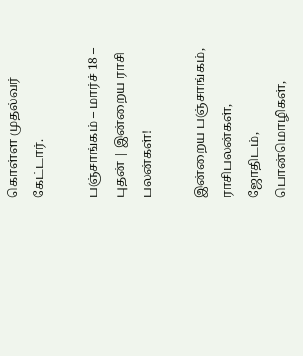கொள்ள முதல்வர் கேட்டார்.

பஞ்சாங்கம் – மார்ச் 18 – புதன் | இன்றைய ராசி பலன்கள்!

இன்றைய பஞ்சாங்கம், ராசிபலன்கள், ஜோதிடம், பொன்மொழிகள்,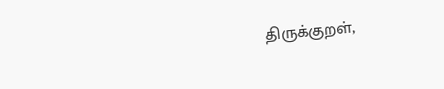திருக்குறள்,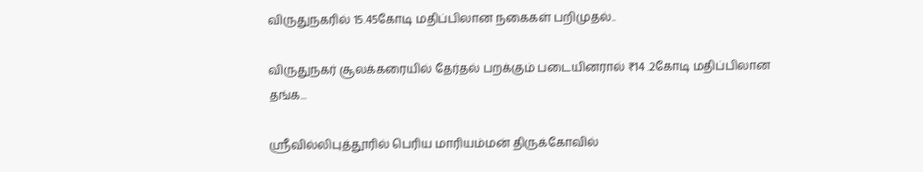விருதுநகரில் 15.45கோடி மதிப்பிலான நகைகள் பறிமுதல்..

விருதுநகர் சூலக்கரையில் தேர்தல் பறக்கும் படையினரால் ₹14 .2கோடி மதிப்பிலான தங்க...

ஸ்ரீவில்லிபுத்தூரில் பெரிய மாரியம்மன் திருக்கோவில்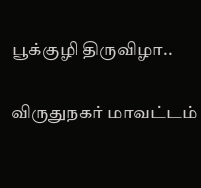பூக்குழி திருவிழா..

விருதுநகர் மாவட்டம்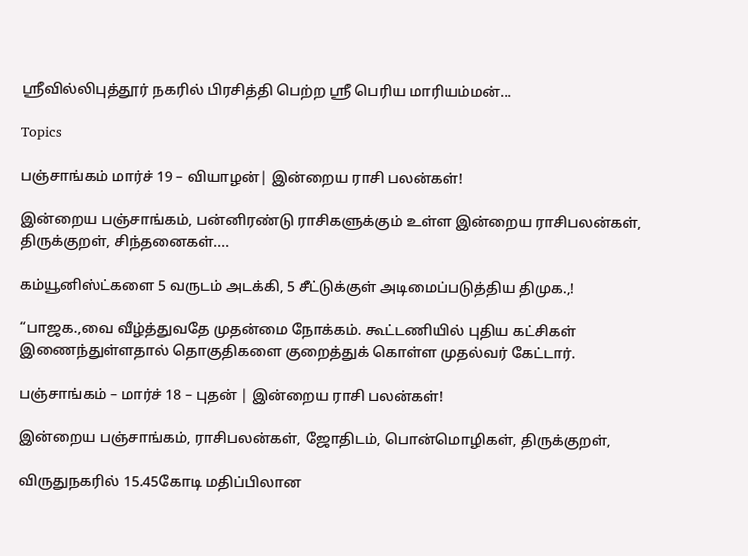ஸ்ரீவில்லிபுத்தூர் நகரில் பிரசித்தி பெற்ற ஸ்ரீ பெரிய மாரியம்மன்...

Topics

பஞ்சாங்கம் மார்ச் 19 – வியாழன்| இன்றைய ராசி பலன்கள்!

இன்றைய பஞ்சாங்கம், பன்னிரண்டு ராசிகளுக்கும் உள்ள இன்றைய ராசிபலன்கள், திருக்குறள், சிந்தனைகள்....

கம்யூனிஸ்ட்களை 5 வருடம் அடக்கி, 5 சீட்டுக்குள் அடிமைப்படுத்திய திமுக.,!

“பாஜக.,வை வீழ்த்துவதே முதன்மை நோக்கம். கூட்டணியில் புதிய கட்சிகள் இணைந்துள்ளதால் தொகுதிகளை குறைத்துக் கொள்ள முதல்வர் கேட்டார்.

பஞ்சாங்கம் – மார்ச் 18 – புதன் | இன்றைய ராசி பலன்கள்!

இன்றைய பஞ்சாங்கம், ராசிபலன்கள், ஜோதிடம், பொன்மொழிகள், திருக்குறள்,

விருதுநகரில் 15.45கோடி மதிப்பிலான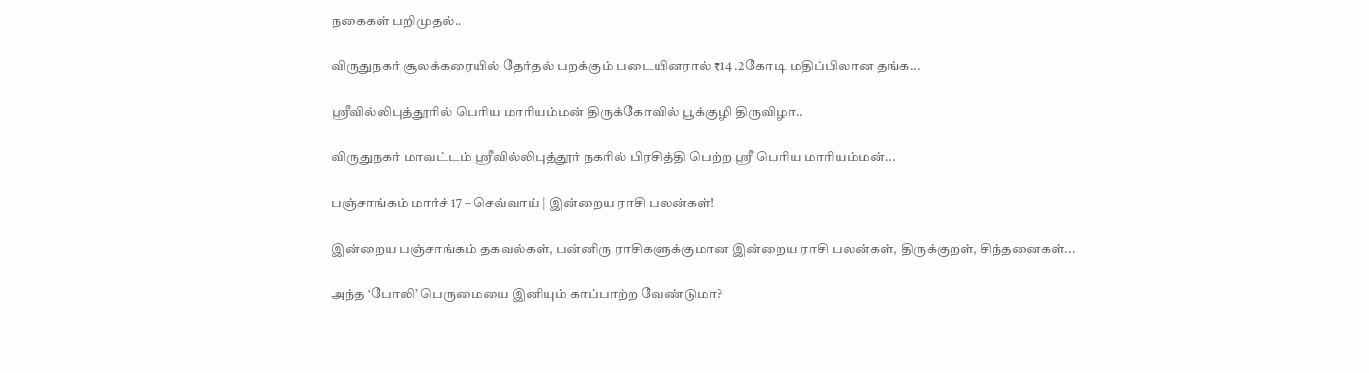நகைகள் பறிமுதல்..

விருதுநகர் சூலக்கரையில் தேர்தல் பறக்கும் படையினரால் ₹14 .2கோடி மதிப்பிலான தங்க...

ஸ்ரீவில்லிபுத்தூரில் பெரிய மாரியம்மன் திருக்கோவில் பூக்குழி திருவிழா..

விருதுநகர் மாவட்டம் ஸ்ரீவில்லிபுத்தூர் நகரில் பிரசித்தி பெற்ற ஸ்ரீ பெரிய மாரியம்மன்...

பஞ்சாங்கம் மார்ச் 17 – செவ்வாய் | இன்றைய ராசி பலன்கள்!

இன்றைய பஞ்சாங்கம் தகவல்கள், பன்னிரு ராசிகளுக்குமான இன்றைய ராசி பலன்கள், திருக்குறள், சிந்தனைகள்...

அந்த ‘போலி’ பெருமையை இனியும் காப்பாற்ற வேண்டுமா?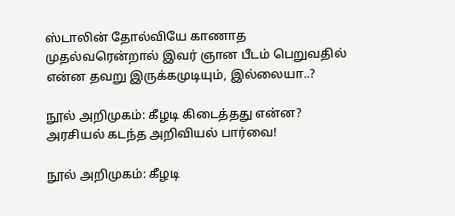ஸ்டாலின் தோல்வியே காணாத முதல்வரென்றால் இவர் ஞான பீடம் பெறுவதில் என்ன தவறு இருக்கமுடியும், இல்லையா..?

நூல் அறிமுகம்: கீழடி கிடைத்தது என்ன? அரசியல் கடந்த அறிவியல் பார்வை!

நூல் அறிமுகம்: கீழடி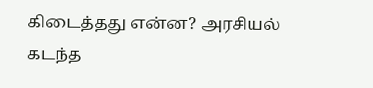கிடைத்தது என்ன? அரசியல் கடந்த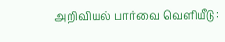அறிவியல் பார்வை வெளியீடு :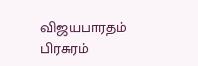விஜயபாரதம் பிரசுரம்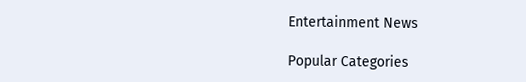Entertainment News

Popular Categories